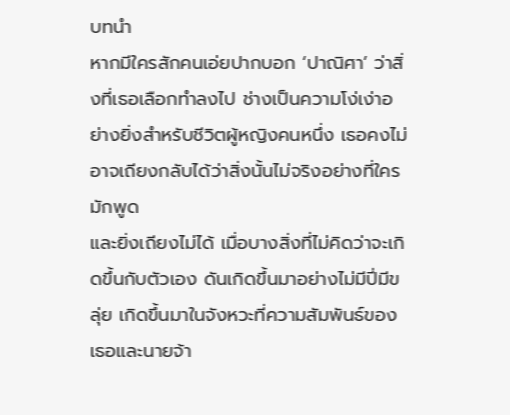บทนำ
หากมีใครสักคนเอ่ยปากบอก ‘ปาณิศา’ ว่าสิ่งที่เธอเลือกทำลงไป ช่างเป็นความโง่เง่าอย่างยิ่งสำหรับชีวิตผู้หญิงคนหนึ่ง เธอคงไม่อาจเถียงกลับได้ว่าสิ่งนั้นไม่จริงอย่างที่ใครมักพูด
และยิ่งเถียงไม่ได้ เมื่อบางสิ่งที่ไม่คิดว่าจะเกิดขึ้นกับตัวเอง ดันเกิดขึ้นมาอย่างไม่มีปี่มีขลุ่ย เกิดขึ้นมาในจังหวะที่ความสัมพันธ์ของเธอและนายจ้า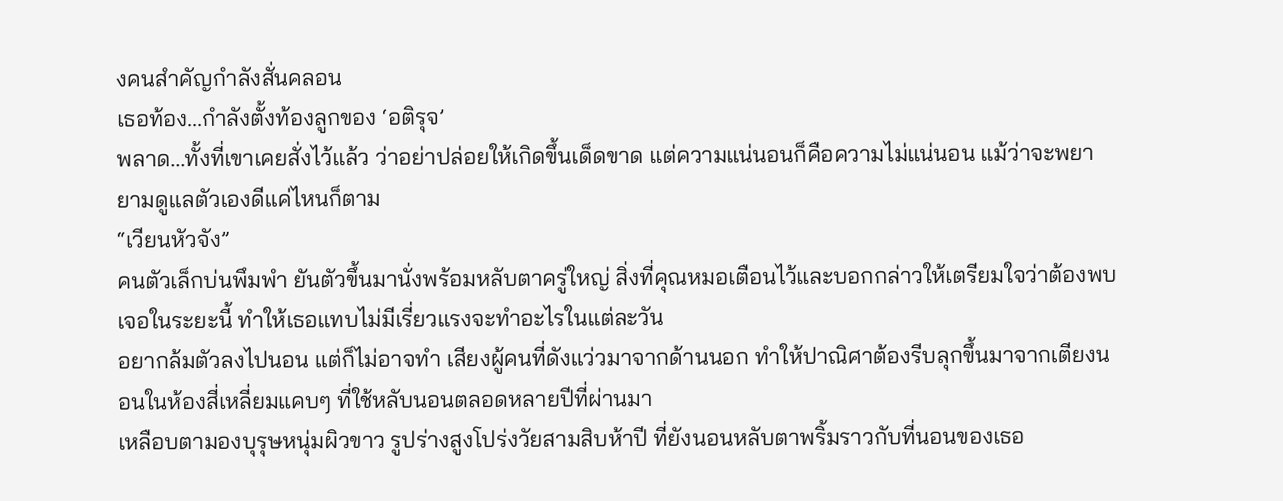งคนสำคัญกำลังสั่นคลอน
เธอท้อง...กำลังตั้งท้องลูกของ ‘อติรุจ’
พลาด...ทั้งที่เขาเคยสั่งไว้แล้ว ว่าอย่าปล่อยให้เกิดขึ้นเด็ดขาด แต่ความแน่นอนก็คือความไม่แน่นอน แม้ว่าจะพยายามดูแลตัวเองดีแค่ไหนก็ตาม
“เวียนหัวจัง”
คนตัวเล็กบ่นพึมพำ ยันตัวขึ้นมานั่งพร้อมหลับตาครู่ใหญ่ สิ่งที่คุณหมอเตือนไว้และบอกกล่าวให้เตรียมใจว่าต้องพบเจอในระยะนี้ ทำให้เธอแทบไม่มีเรี่ยวแรงจะทำอะไรในแต่ละวัน
อยากล้มตัวลงไปนอน แต่ก็ไม่อาจทำ เสียงผู้คนที่ดังแว่วมาจากด้านนอก ทำให้ปาณิศาต้องรีบลุกขึ้นมาจากเตียงนอนในห้องสี่เหลี่ยมแคบๆ ที่ใช้หลับนอนตลอดหลายปีที่ผ่านมา
เหลือบตามองบุรุษหนุ่มผิวขาว รูปร่างสูงโปร่งวัยสามสิบห้าปี ที่ยังนอนหลับตาพริ้มราวกับที่นอนของเธอ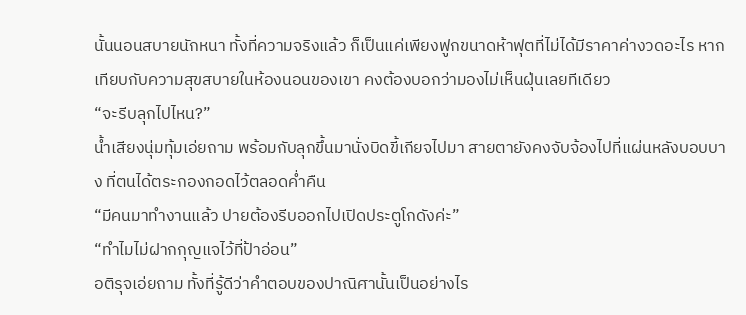นั้นนอนสบายนักหนา ทั้งที่ความจริงแล้ว ก็เป็นแค่เพียงฟูกขนาดห้าฟุตที่ไม่ได้มีราคาค่างวดอะไร หากเทียบกับความสุขสบายในห้องนอนของเขา คงต้องบอกว่ามองไม่เห็นฝุ่นเลยทีเดียว
“จะรีบลุกไปไหน?”
น้ำเสียงนุ่มทุ้มเอ่ยถาม พร้อมกับลุกขึ้นมานั่งบิดขี้เกียจไปมา สายตายังคงจับจ้องไปที่แผ่นหลังบอบบาง ที่ตนได้ตระกองกอดไว้ตลอดค่ำคืน
“มีคนมาทำงานแล้ว ปายต้องรีบออกไปเปิดประตูโกดังค่ะ”
“ทำไมไม่ฝากกุญแจไว้ที่ป้าอ่อน”
อติรุจเอ่ยถาม ทั้งที่รู้ดีว่าคำตอบของปาณิศานั้นเป็นอย่างไร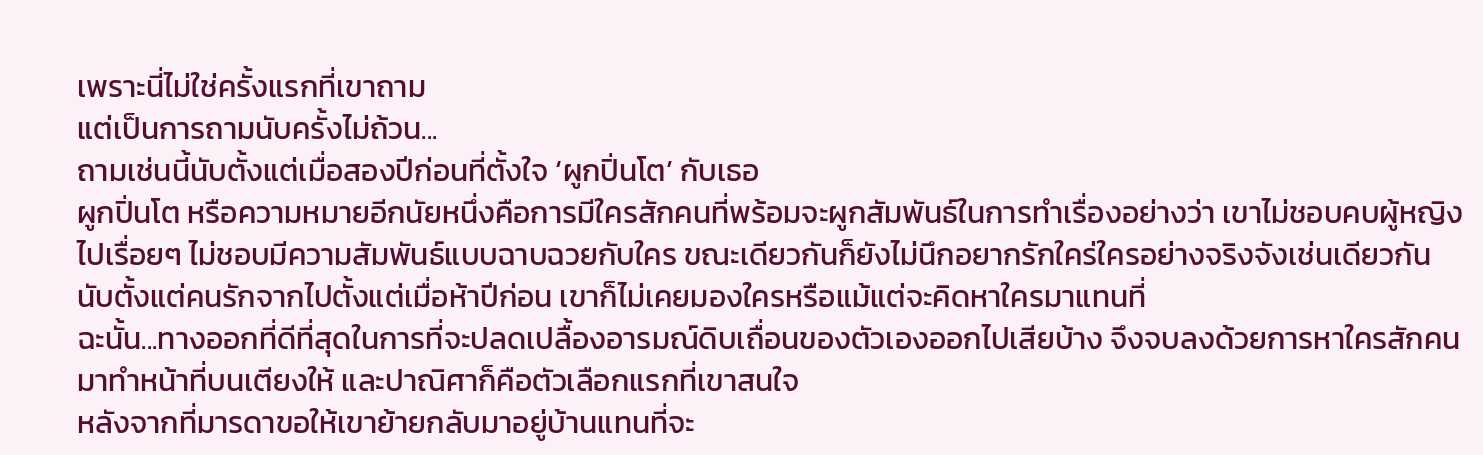เพราะนี่ไม่ใช่ครั้งแรกที่เขาถาม
แต่เป็นการถามนับครั้งไม่ถ้วน...
ถามเช่นนี้นับตั้งแต่เมื่อสองปีก่อนที่ตั้งใจ ‘ผูกปิ่นโต’ กับเธอ
ผูกปิ่นโต หรือความหมายอีกนัยหนึ่งคือการมีใครสักคนที่พร้อมจะผูกสัมพันธ์ในการทำเรื่องอย่างว่า เขาไม่ชอบคบผู้หญิงไปเรื่อยๆ ไม่ชอบมีความสัมพันธ์แบบฉาบฉวยกับใคร ขณะเดียวกันก็ยังไม่นึกอยากรักใคร่ใครอย่างจริงจังเช่นเดียวกัน
นับตั้งแต่คนรักจากไปตั้งแต่เมื่อห้าปีก่อน เขาก็ไม่เคยมองใครหรือแม้แต่จะคิดหาใครมาแทนที่
ฉะนั้น...ทางออกที่ดีที่สุดในการที่จะปลดเปลื้องอารมณ์ดิบเถื่อนของตัวเองออกไปเสียบ้าง จึงจบลงด้วยการหาใครสักคนมาทำหน้าที่บนเตียงให้ และปาณิศาก็คือตัวเลือกแรกที่เขาสนใจ
หลังจากที่มารดาขอให้เขาย้ายกลับมาอยู่บ้านแทนที่จะ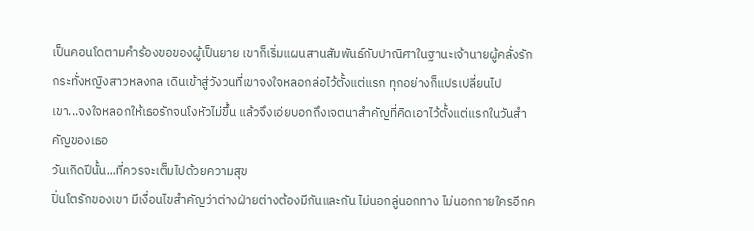เป็นคอนโดตามคำร้องขอของผู้เป็นยาย เขาก็เริ่มแผนสานสัมพันธ์กับปาณิศาในฐานะเจ้านายผู้คลั่งรัก กระทั่งหญิงสาวหลงกล เดินเข้าสู่วังวนที่เขาจงใจหลอกล่อไว้ตั้งแต่แรก ทุกอย่างก็แปรเปลี่ยนไป
เขา...จงใจหลอกให้เธอรักจนโงหัวไม่ขึ้น แล้วจึงเอ่ยบอกถึงเจตนาสำคัญที่คิดเอาไว้ตั้งแต่แรกในวันสำคัญของเธอ
วันเกิดปีนั้น...ที่ควรจะเต็มไปด้วยความสุข
ปิ่นโตรักของเขา มีเงื่อนไขสำคัญว่าต่างฝ่ายต่างต้องมีกันและกัน ไม่นอกลู่นอกทาง ไม่นอกกายใครอีกค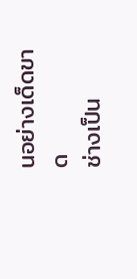นอย่างเด็ดขาด
ช่างเป็น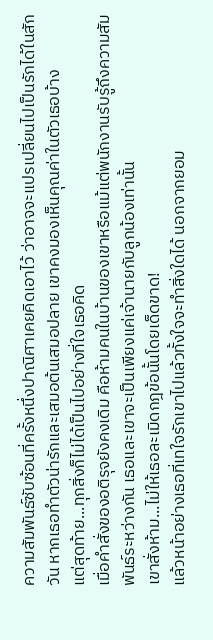ความสัมพันธ์ซับซ้อนที่ครั้งหนึ่งปาณิศาเคยคิดเอาไว้ ว่าอาจจะแปรเปลี่ยนไปเป็นรักได้ในสักวัน หากเธอทำตัวน่ารักและเสมอต้นเสมอปลาย เขาคงมองเห็นคุณค่าในตัวเธอบ้าง
แต่สุดท้าย...ทุกสิ่งก็ไม่ได้เป็นไปอย่างที่ใจเธอคิด
เมื่อคำสั่งของอติรุจยังคงเดิม คือห้ามคนในบ้านของเขาหรือแม้แต่พนักงานรับรู้ถึงความสัมพันธ์ระหว่างกัน เธอและเขาจะเป็นเพียงแค่เจ้านายกับลูกน้องเท่านั้น
เขาสั่งห้าม...ไม่ให้เธอละเมิดกฎข้อนั้นโดยเด็ดขาด!
แล้วหน้าอย่างเธอที่เทใจรักเขาไปแล้วทั้งใจจะทำสิ่งใดได้ นอกจากยอม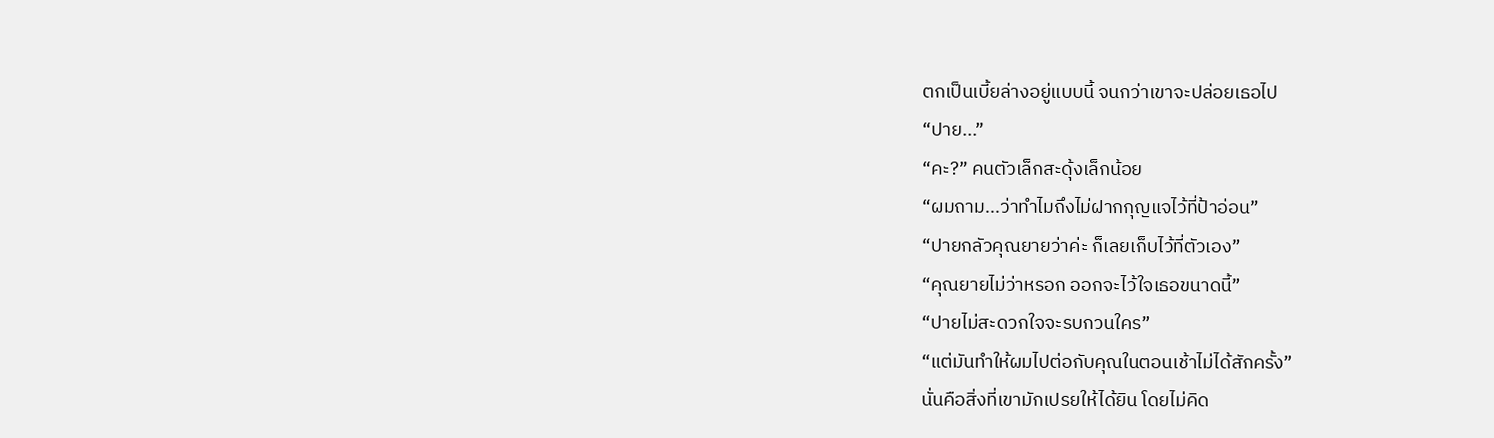ตกเป็นเบี้ยล่างอยู่แบบนี้ จนกว่าเขาจะปล่อยเธอไป
“ปาย...”
“คะ?” คนตัวเล็กสะดุ้งเล็กน้อย
“ผมถาม...ว่าทำไมถึงไม่ฝากกุญแจไว้ที่ป้าอ่อน”
“ปายกลัวคุณยายว่าค่ะ ก็เลยเก็บไว้ที่ตัวเอง”
“คุณยายไม่ว่าหรอก ออกจะไว้ใจเธอขนาดนี้”
“ปายไม่สะดวกใจจะรบกวนใคร”
“แต่มันทำให้ผมไปต่อกับคุณในตอนเช้าไม่ได้สักครั้ง”
นั่นคือสิ่งที่เขามักเปรยให้ได้ยิน โดยไม่คิด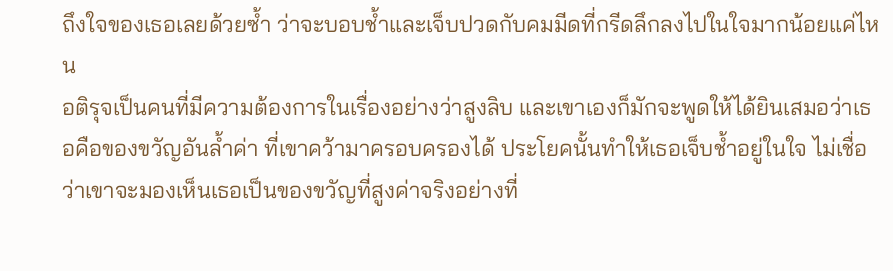ถึงใจของเธอเลยด้วยซ้ำ ว่าจะบอบช้ำและเจ็บปวดกับคมมีดที่กรีดลึกลงไปในใจมากน้อยแค่ไหน
อติรุจเป็นคนที่มีความต้องการในเรื่องอย่างว่าสูงลิบ และเขาเองก็มักจะพูดให้ได้ยินเสมอว่าเธอคือของขวัญอันล้ำค่า ที่เขาคว้ามาครอบครองได้ ประโยคนั้นทำให้เธอเจ็บช้ำอยู่ในใจ ไม่เชื่อว่าเขาจะมองเห็นเธอเป็นของขวัญที่สูงค่าจริงอย่างที่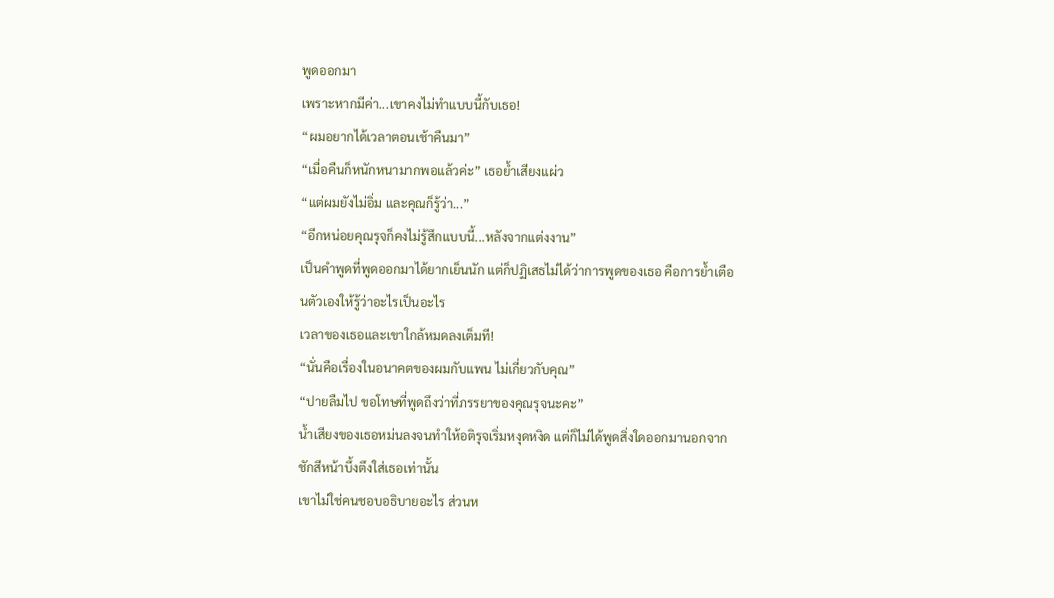พูดออกมา
เพราะหากมีค่า...เขาคงไม่ทำแบบนี้กับเธอ!
“ผมอยากได้เวลาตอนเช้าคืนมา”
“เมื่อคืนก็หนักหนามากพอแล้วค่ะ” เธอย้ำเสียงแผ่ว
“แต่ผมยังไม่อิ่ม และคุณก็รู้ว่า...”
“อีกหน่อยคุณรุจก็คงไม่รู้สึกแบบนี้...หลังจากแต่งงาน”
เป็นคำพูดที่พูดออกมาได้ยากเย็นนัก แต่ก็ปฏิเสธไม่ได้ว่าการพูดของเธอ คือการย้ำเตือนตัวเองให้รู้ว่าอะไรเป็นอะไร
เวลาของเธอและเขาใกล้หมดลงเต็มที!
“นั่นคือเรื่องในอนาคตของผมกับแพน ไม่เกี่ยวกับคุณ”
“ปายลืมไป ขอโทษที่พูดถึงว่าที่ภรรยาของคุณรุจนะคะ”
น้ำเสียงของเธอหม่นลงจนทำให้อติรุจเริ่มหงุดหงิด แต่ก็ไม่ได้พูดสิ่งใดออกมานอกจากชักสีหน้าบึ้งตึงใส่เธอเท่านั้น
เขาไม่ใช่คนชอบอธิบายอะไร ส่วนห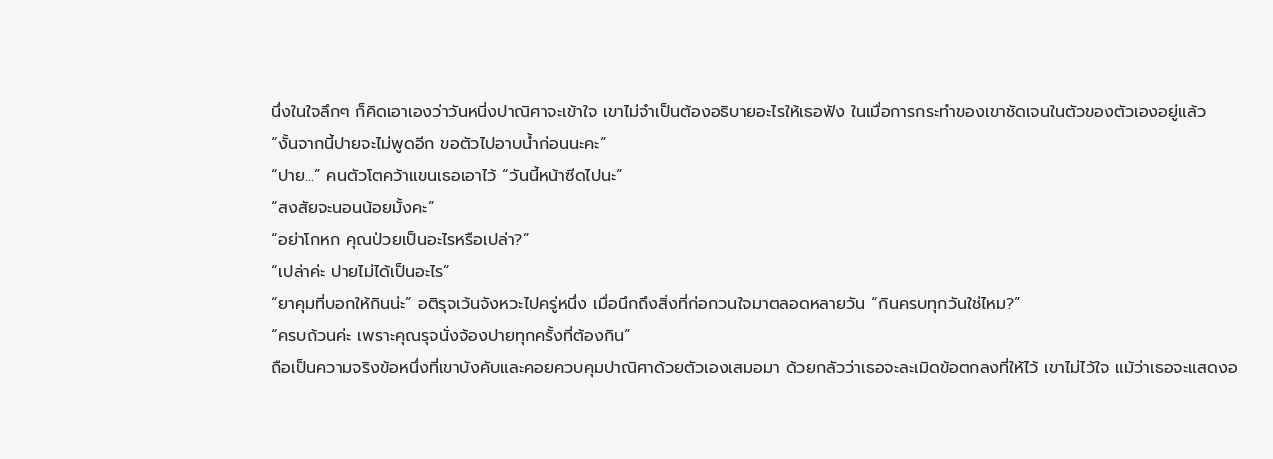นึ่งในใจลึกๆ ก็คิดเอาเองว่าวันหนี่งปาณิศาจะเข้าใจ เขาไม่จำเป็นต้องอธิบายอะไรให้เธอฟัง ในเมื่อการกระทำของเขาชัดเจนในตัวของตัวเองอยู่แล้ว
“งั้นจากนี้ปายจะไม่พูดอีก ขอตัวไปอาบน้ำก่อนนะคะ”
“ปาย...” คนตัวโตคว้าแขนเธอเอาไว้ “วันนี้หน้าซีดไปนะ”
“สงสัยจะนอนน้อยมั้งคะ”
“อย่าโกหก คุณป่วยเป็นอะไรหรือเปล่า?”
“เปล่าค่ะ ปายไม่ได้เป็นอะไร”
“ยาคุมที่บอกให้กินน่ะ” อติรุจเว้นจังหวะไปครู่หนึ่ง เมื่อนึกถึงสิ่งที่ก่อกวนใจมาตลอดหลายวัน “กินครบทุกวันใช่ไหม?”
“ครบถ้วนค่ะ เพราะคุณรุจนั่งจ้องปายทุกครั้งที่ต้องกิน”
ถือเป็นความจริงข้อหนึ่งที่เขาบังคับและคอยควบคุมปาณิศาด้วยตัวเองเสมอมา ด้วยกลัวว่าเธอจะละเมิดข้อตกลงที่ให้ไว้ เขาไม่ไว้ใจ แม้ว่าเธอจะแสดงอ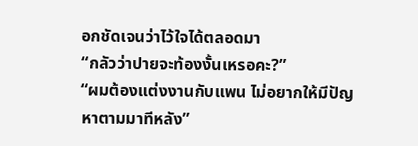อกชัดเจนว่าไว้ใจได้ตลอดมา
“กลัวว่าปายจะท้องงั้นเหรอคะ?”
“ผมต้องแต่งงานกับแพน ไม่อยากให้มีปัญหาตามมาทีหลัง”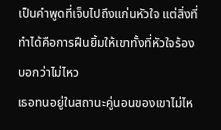เป็นคำพูดที่เจ็บไปถึงแก่นหัวใจ แต่สิ่งที่ทำได้คือการฝืนยิ้มให้เขาทั้งที่หัวใจร้องบอกว่าไม่ไหว
เธอทนอยู่ในสถานะคู่นอนของเขาไม่ไห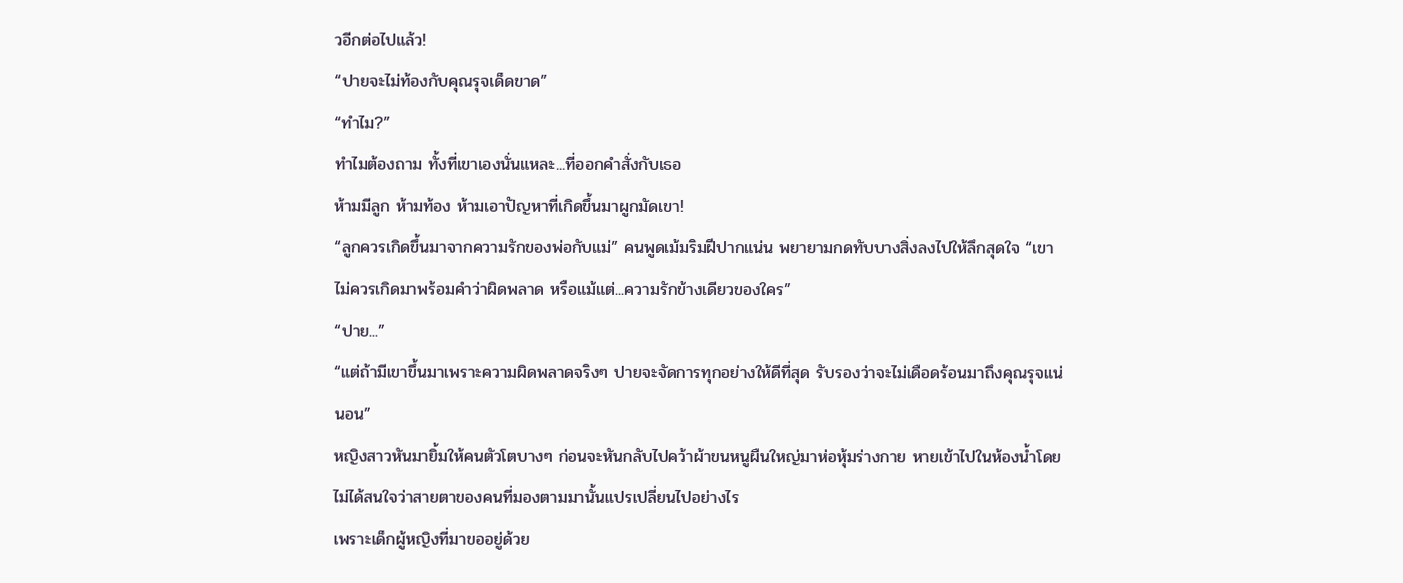วอีกต่อไปแล้ว!
“ปายจะไม่ท้องกับคุณรุจเด็ดขาด”
“ทำไม?”
ทำไมต้องถาม ทั้งที่เขาเองนั่นแหละ...ที่ออกคำสั่งกับเธอ
ห้ามมีลูก ห้ามท้อง ห้ามเอาปัญหาที่เกิดขึ้นมาผูกมัดเขา!
“ลูกควรเกิดขึ้นมาจากความรักของพ่อกับแม่” คนพูดเม้มริมฝีปากแน่น พยายามกดทับบางสิ่งลงไปให้ลึกสุดใจ “เขาไม่ควรเกิดมาพร้อมคำว่าผิดพลาด หรือแม้แต่...ความรักข้างเดียวของใคร”
“ปาย...”
“แต่ถ้ามีเขาขึ้นมาเพราะความผิดพลาดจริงๆ ปายจะจัดการทุกอย่างให้ดีที่สุด รับรองว่าจะไม่เดือดร้อนมาถึงคุณรุจแน่นอน”
หญิงสาวหันมายิ้มให้คนตัวโตบางๆ ก่อนจะหันกลับไปคว้าผ้าขนหนูผืนใหญ่มาห่อหุ้มร่างกาย หายเข้าไปในห้องน้ำโดยไม่ได้สนใจว่าสายตาของคนที่มองตามมานั้นแปรเปลี่ยนไปอย่างไร
เพราะเด็กผู้หญิงที่มาขออยู่ด้วย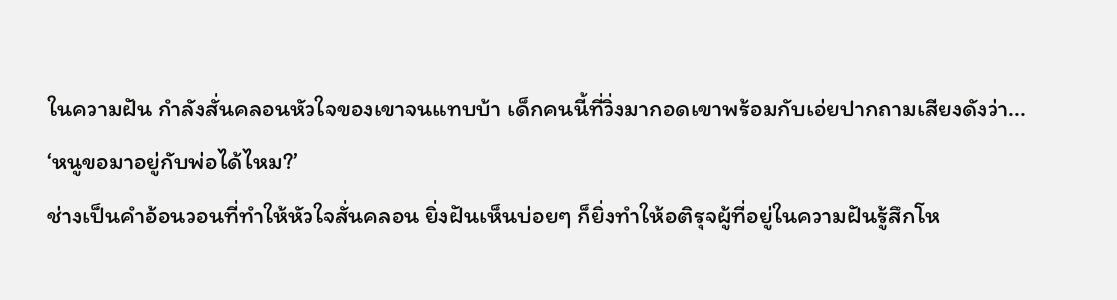ในความฝัน กำลังสั่นคลอนหัวใจของเขาจนแทบบ้า เด็กคนนี้ที่วิ่งมากอดเขาพร้อมกับเอ่ยปากถามเสียงดังว่า...
‘หนูขอมาอยู่กับพ่อได้ไหม?’
ช่างเป็นคำอ้อนวอนที่ทำให้หัวใจสั่นคลอน ยิ่งฝันเห็นบ่อยๆ ก็ยิ่งทำให้อติรุจผู้ที่อยู่ในความฝันรู้สึกโห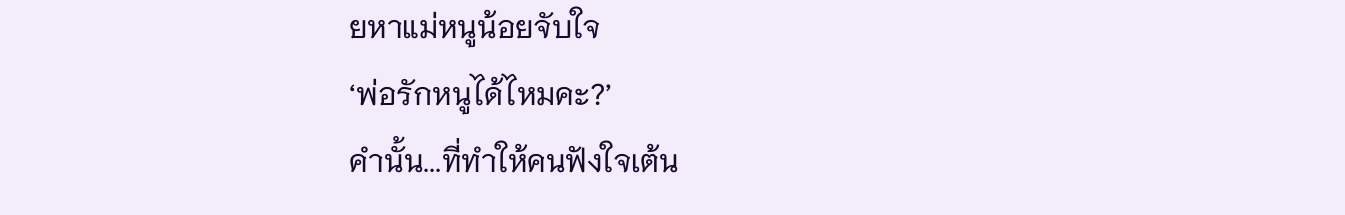ยหาแม่หนูน้อยจับใจ
‘พ่อรักหนูได้ไหมคะ?’
คำนั้น...ที่ทำให้คนฟังใจเต้น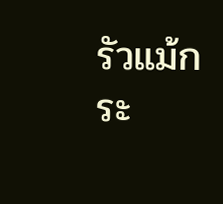รัวแม้กระ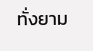ทั่งยาม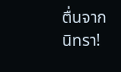ตื่นจากนิทรา!